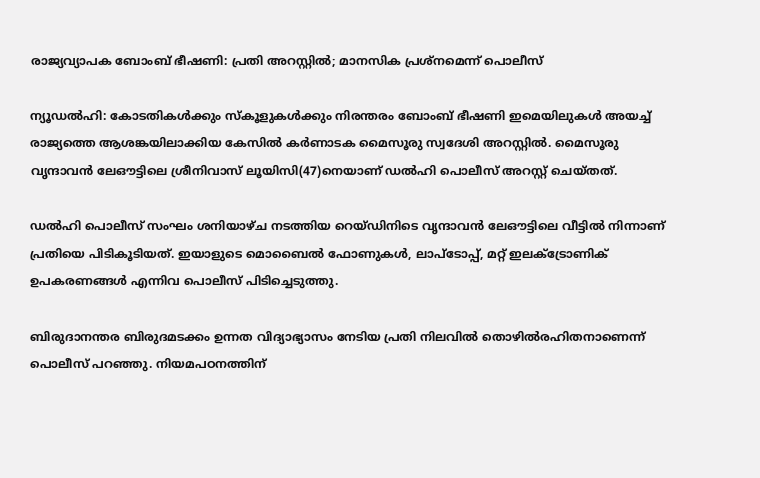രാജ്യവ്യാപക ബോംബ് ഭീഷണി: പ്രതി അറസ്റ്റിൽ; മാനസിക പ്രശ്നമെന്ന് പൊലീസ്

ന്യൂഡൽഹി: കോടതികൾക്കും സ്കൂളുകൾക്കും നിരന്തരം ബോംബ് ഭീഷണി ഇമെയിലുകൾ അയച്ച് രാജ്യത്തെ ആശങ്കയിലാക്കിയ കേസിൽ കർണാടക മൈസൂരു സ്വദേശി അറസ്റ്റിൽ. മൈസൂരു വൃന്ദാവൻ ലേഔട്ടിലെ ശ്രീനിവാസ് ലൂയിസി(47)നെയാണ് ഡൽഹി പൊലീസ് അറസ്റ്റ് ചെയ്തത്.

ഡൽഹി പൊലീസ് സംഘം ശനിയാഴ്ച നടത്തിയ റെയ്ഡിനിടെ വൃന്ദാവൻ ലേഔട്ടിലെ വീട്ടിൽ നിന്നാണ് പ്രതിയെ പിടികൂടിയത്. ഇയാളുടെ മൊബൈൽ ഫോണുകൾ, ലാപ്‌ടോപ്പ്, മറ്റ് ഇലക്ട്രോണിക് ഉപകരണങ്ങൾ എന്നിവ പൊലീസ് പിടിച്ചെടുത്തു.

ബിരുദാനന്തര ബിരുദമടക്കം ഉന്നത വിദ്യാഭ്യാസം നേടിയ പ്രതി നിലവിൽ തൊഴിൽരഹിതനാണെന്ന് പൊലീസ് പറഞ്ഞു. നിയമപഠനത്തിന്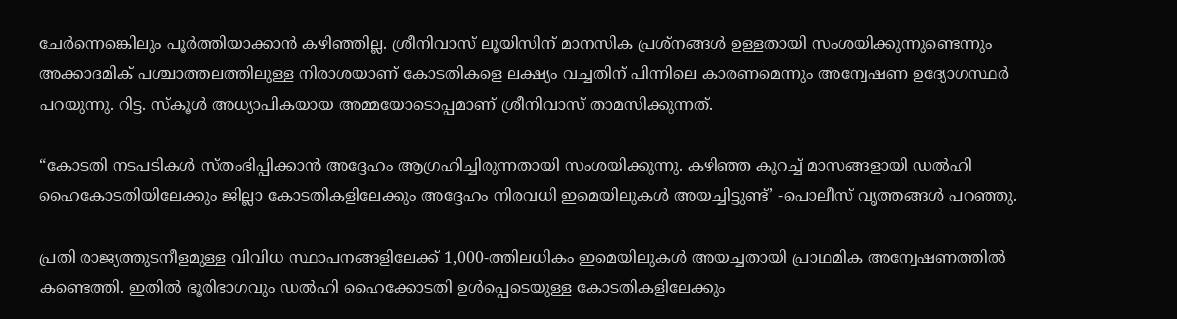ചേർന്നെങ്കെിലും പൂർത്തിയാക്കാൻ കഴിഞ്ഞില്ല. ശ്രീനിവാസ് ലൂയിസിന് മാനസിക പ്രശ്നങ്ങൾ ഉള്ളതായി സംശയിക്കുന്നുണ്ടെന്നും അക്കാദമിക് പശ്ചാത്തലത്തിലുള്ള നിരാശയാണ് കോടതികളെ ലക്ഷ്യം വച്ചതിന് പിന്നിലെ കാരണമെന്നും അന്വേഷണ ഉദ്യോഗസ്ഥർ പറയുന്നു. റിട്ട. സ്കൂൾ അധ്യാപികയായ അമ്മയോടൊപ്പമാണ് ശ്രീനിവാസ് താമസിക്കുന്നത്.

“കോടതി നടപടികൾ സ്തംഭിപ്പിക്കാൻ അദ്ദേഹം ആഗ്രഹിച്ചിരുന്നതായി സംശയിക്കുന്നു. കഴിഞ്ഞ കുറച്ച് മാസങ്ങളായി ഡൽഹി ഹൈകോടതിയിലേക്കും ജില്ലാ കോടതികളിലേക്കും അദ്ദേഹം നിരവധി ഇമെയിലുകൾ അയച്ചിട്ടുണ്ട്’ -പൊലീസ് വൃത്തങ്ങൾ പറഞ്ഞു.

പ്രതി രാജ്യത്തുടനീളമുള്ള വിവിധ സ്ഥാപനങ്ങളിലേക്ക് 1,000-ത്തിലധികം ഇമെയിലുകൾ അയച്ചതായി പ്രാഥമിക അന്വേഷണത്തിൽ കണ്ടെത്തി. ഇതിൽ ഭൂരിഭാഗവും ഡൽഹി ഹൈക്കോടതി ഉൾപ്പെടെയുള്ള കോടതികളിലേക്കും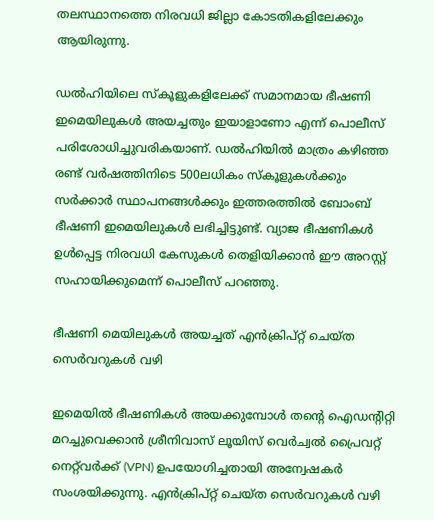തലസ്ഥാനത്തെ നിരവധി ജില്ലാ കോടതികളിലേക്കും ആയിരുന്നു.

ഡൽഹിയിലെ സ്കൂളുകളിലേക്ക് സമാനമായ ഭീഷണി ഇമെയിലുകൾ അയച്ചതും ഇയാളാണോ എന്ന് പൊലീസ് പരിശോധിച്ചുവരികയാണ്. ഡൽഹിയിൽ മാത്രം കഴിഞ്ഞ രണ്ട് വർഷത്തിനിടെ 500ലധികം സ്കൂളുകൾക്കും സർക്കാർ സ്ഥാപനങ്ങൾക്കും ഇത്തരത്തിൽ ബോംബ് ഭീഷണി ഇമെയിലുകൾ ലഭിച്ചിട്ടുണ്ട്. വ്യാജ ഭീഷണികൾ ഉൾപ്പെട്ട നിരവധി കേസുകൾ തെളിയിക്കാൻ ഈ അറസ്റ്റ് സഹായിക്കുമെന്ന് പൊലീസ് പറഞ്ഞു.

ഭീഷണി മെയിലുകൾ അയച്ചത് എൻക്രിപ്റ്റ് ചെയ്ത സെർവറുകൾ വഴി

ഇമെയിൽ ഭീഷണികൾ അയക്കുമ്പോൾ തന്റെ ഐഡന്റിറ്റി മറച്ചുവെക്കാൻ ശ്രീനിവാസ് ലൂയിസ് വെർച്വൽ പ്രൈവറ്റ് നെറ്റ്‌വർക്ക് (VPN) ഉപയോഗിച്ചതായി അന്വേഷകർ സംശയിക്കുന്നു. എൻക്രിപ്റ്റ് ചെയ്ത സെർവറുകൾ വഴി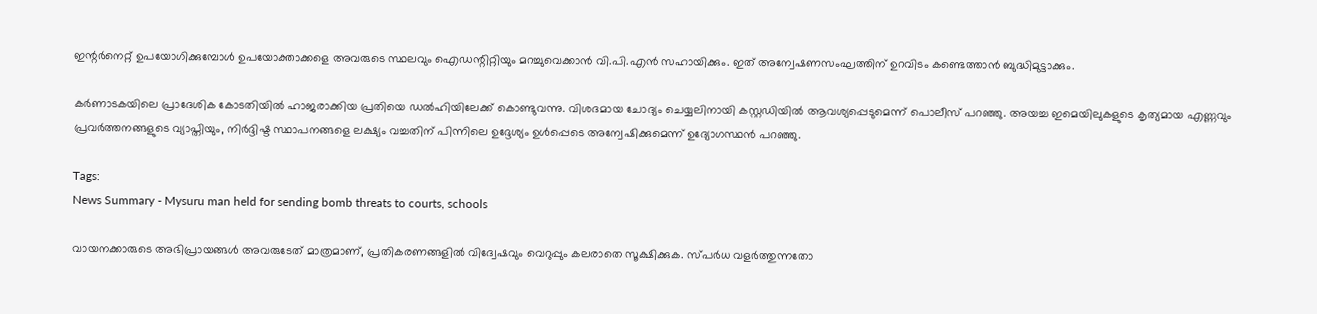ഇന്റർനെറ്റ് ഉപയോഗിക്കുമ്പോൾ ഉപയോക്താക്കളെ അവരുടെ സ്ഥലവും ഐഡന്റിറ്റിയും മറച്ചുവെക്കാൻ വി.പി.എൻ സഹായിക്കും. ഇത് അന്വേഷണസംഘത്തിന് ഉറവിടം കണ്ടെത്താൻ ബുദ്ധിമുട്ടാക്കും.

കർണാടകയിലെ പ്രാദേശിക കോടതിയിൽ ഹാജരാക്കിയ പ്രതിയെ ഡൽഹിയിലേക്ക് കൊണ്ടുവന്നു. വിശദമായ ചോദ്യം ചെയ്യലിനായി കസ്റ്റഡിയിൽ ആവശ്യപ്പെടുമെന്ന് പൊലീസ് പറഞ്ഞു. അയച്ച ഇമെയിലുകളുടെ കൃത്യമായ എണ്ണവും പ്രവർത്തനങ്ങളുടെ വ്യാപ്തിയും, നിർദ്ദിഷ്ട സ്ഥാപനങ്ങളെ ലക്ഷ്യം വച്ചതിന് പിന്നിലെ ഉദ്ദേശ്യം ഉൾപ്പെടെ അന്വേഷിക്കുമെന്ന് ഉദ്യോഗസ്ഥൻ പറഞ്ഞു.

Tags:
News Summary - Mysuru man held for sending bomb threats to courts, schools

വായനക്കാരുടെ അഭിപ്രായങ്ങള്‍ അവരുടേത് മാത്രമാണ്, പ്രതികരണങ്ങളിൽ വിദ്വേഷവും വെറുപ്പും കലരാതെ സൂക്ഷിക്കുക. സ്പർധ വളർത്തുന്നതോ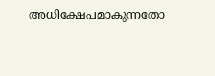അധിക്ഷേപമാകുന്നതോ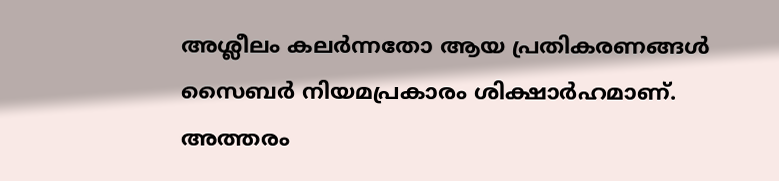അശ്ലീലം കലർന്നതോ ആയ പ്രതികരണങ്ങൾ സൈബർ നിയമപ്രകാരം ശിക്ഷാർഹമാണ്. അത്തരം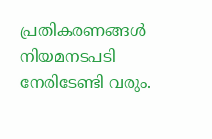പ്രതികരണങ്ങൾ നിയമനടപടി നേരിടേണ്ടി വരും.